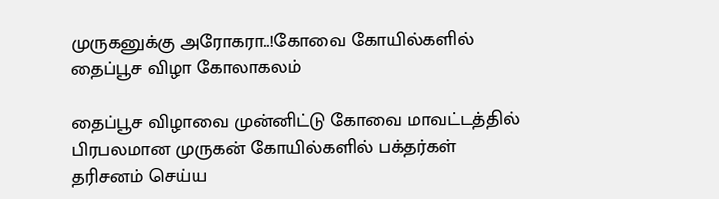முருகனுக்கு அரோகரா..!கோவை கோயில்களில் தைப்பூச விழா கோலாகலம்

தைப்பூச விழாவை முன்னிட்டு கோவை மாவட்டத்தில் பிரபலமான முருகன் கோயில்களில் பக்தர்கள் தரிசனம் செய்ய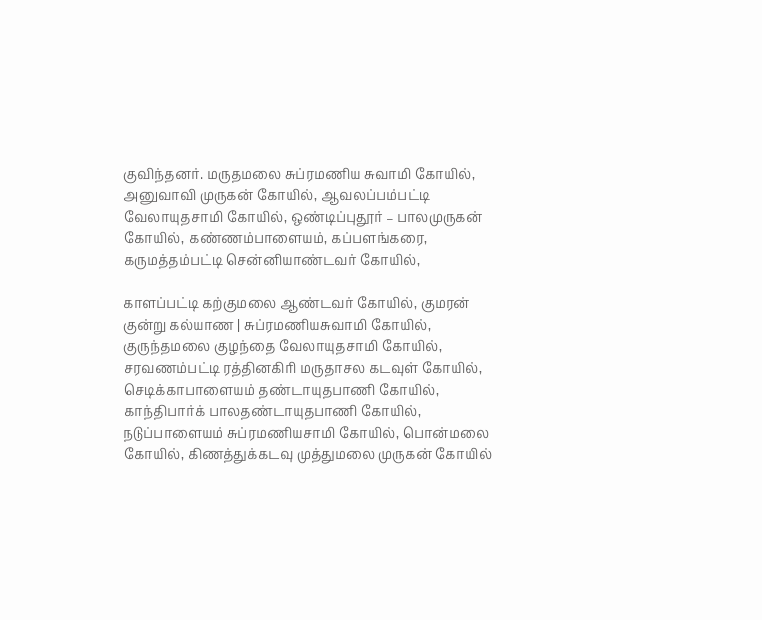குவிந்தனர். மருதமலை சுப்ரமணிய சுவாமி கோயில், அனுவாவி முருகன் கோயில், ஆவலப்பம்பட்டி வேலாயுதசாமி கோயில், ஒண்டிப்புதூர் – பாலமுருகன் கோயில், கண்ணம்பாளையம், கப்பளங்கரை, கருமத்தம்பட்டி சென்னியாண்டவர் கோயில்,

காளப்பட்டி கற்குமலை ஆண்டவர் கோயில், குமரன் குன்று கல்யாண | சுப்ரமணியசுவாமி கோயில், குருந்தமலை குழந்தை வேலாயுதசாமி கோயில், சரவணம்பட்டி ரத்தினகிரி மருதாசல கடவுள் கோயில், செடிக்காபாளையம் தண்டாயுதபாணி கோயில், காந்திபார்க் பாலதண்டாயுதபாணி கோயில், நடுப்பாளையம் சுப்ரமணியசாமி கோயில், பொன்மலை கோயில், கிணத்துக்கடவு முத்துமலை முருகன் கோயில்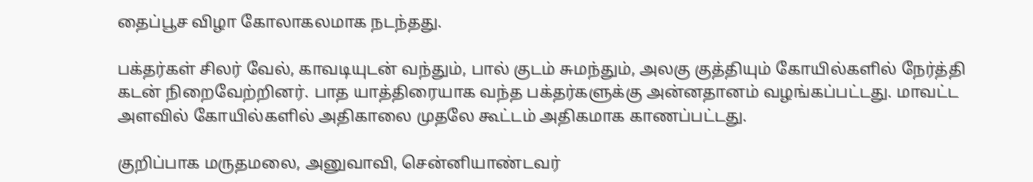தைப்பூச விழா கோலாகலமாக நடந்தது.

பக்தர்கள் சிலர் வேல், காவடியுடன் வந்தும், பால் குடம் சுமந்தும், அலகு குத்தியும் கோயில்களில் நேர்த்தி கடன் நிறைவேற்றினர். பாத யாத்திரையாக வந்த பக்தர்களுக்கு அன்னதானம் வழங்கப்பட்டது. மாவட்ட அளவில் கோயில்களில் அதிகாலை முதலே கூட்டம் அதிகமாக காணப்பட்டது.

குறிப்பாக மருதமலை, அனுவாவி, சென்னியாண்டவர்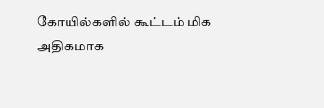கோயில்களில் கூட்டம் மிக அதிகமாக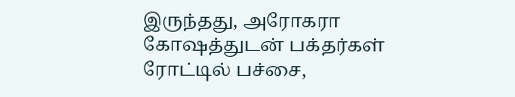இருந்தது, அரோகரா கோஷத்துடன் பக்தர்கள் ரோட்டில் பச்சை,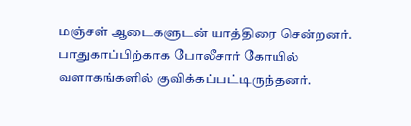மஞ்சள் ஆடைகளுடன் யாத்திரை சென்றனர். பாதுகாப்பிற்காக போலீசார் கோயில் வளாகங்களில் குவிக்கப்பட்டிருந்தனர்.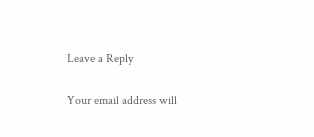Leave a Reply

Your email address will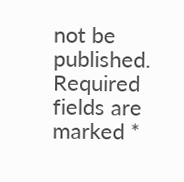not be published. Required fields are marked *